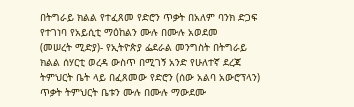በትግራይ ክልል የተፈጸመ የድሮን ጥቃት በአለም ባንክ ድጋፍ የተገነባ የአይሲቲ ማዕከልን ሙሉ በሙሉ አወደመ
(መሠረት ሚድያ)- የኢትዮጵያ ፌደራል መንግስት በትግራይ ክልል ሰሃርቲ ወረዳ ውስጥ በሚገኝ አንድ የሁለተኛ ደረጃ ትምህርት ቤት ላይ በፈጸመው የድሮን (ሰው አልባ አውሮፕላን) ጥቃት ትምህርት ቤቱን ሙሉ በሙሉ ማውደሙ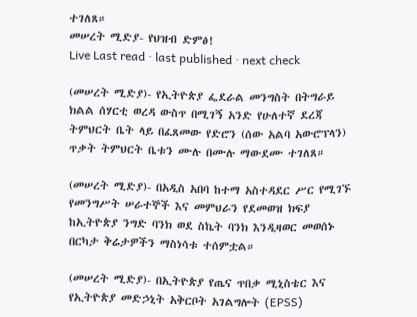ተገለጸ።
መሠረት ሚድያ- የህዝብ ድምፅ!
Live Last read · last published · next check

(መሠረት ሚድያ)- የኢትዮጵያ ፌደራል መንግስት በትግራይ ክልል ሰሃርቲ ወረዳ ውስጥ በሚገኝ አንድ የሁለተኛ ደረጃ ትምህርት ቤት ላይ በፈጸመው የድሮን (ሰው አልባ አውሮፕላን) ጥቃት ትምህርት ቤቱን ሙሉ በሙሉ ማውደሙ ተገለጸ።

(መሠረት ሚድያ)- በአዲስ አበባ ከተማ አስተዳደር ሥር የሚገኙ የመንግሥት ሠራተኞች እና መምህራን የደመወዝ ክፍያ ከኢትዮጵያ ንግድ ባንክ ወደ ስኬት ባንክ እንዲዛወር መወሰኑ በርካታ ቅሬታዎችን ማስነሳቱ ተሰምቷል።

(መሠረት ሚድያ)- በኢትዮጵያ የጤና ጥበቃ ሚኒስቴር እና የኢትዮጵያ መድኃኒት አቅርቦት አገልግሎት (EPSS)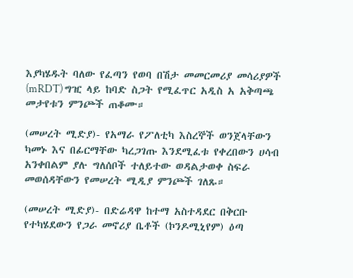እያካሄዱት ባለው የፈጣን የወባ በሽታ መመርመሪያ መሳሪያዎች (mRDT) ግዢ ላይ ከባድ ስጋት የሚፈጥር አዲስ አ አቅጣጫ መታየቱን ምንጮች ጠቆሙ።

(መሠረት ሚድያ)- የአማራ የፖለቲካ እስረኞች ወንጀላቸውን ካመኑ እና በፊርማቸው ካረጋገጡ እንደሚፈቱ የቀረበውን ሀሳብ አንቀበልም ያሉ ግለሰቦች ተለይተው ወዳልታወቀ ስፍራ መወሰዳቸውን የመሠረት ሚዲያ ምንጮች ገለጹ።

(መሠረት ሚድያ)- በድሬዳዋ ከተማ አስተዳደር በቅርቡ የተካሄደውን የጋራ መኖሪያ ቤቶች (ኮንዶሚኒየም) ዕጣ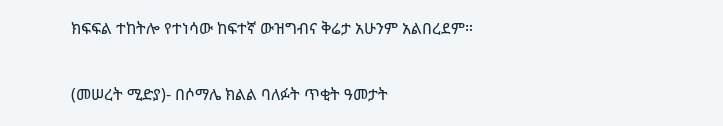ክፍፍል ተከትሎ የተነሳው ከፍተኛ ውዝግብና ቅሬታ አሁንም አልበረደም።

(መሠረት ሚድያ)- በሶማሌ ክልል ባለፉት ጥቂት ዓመታት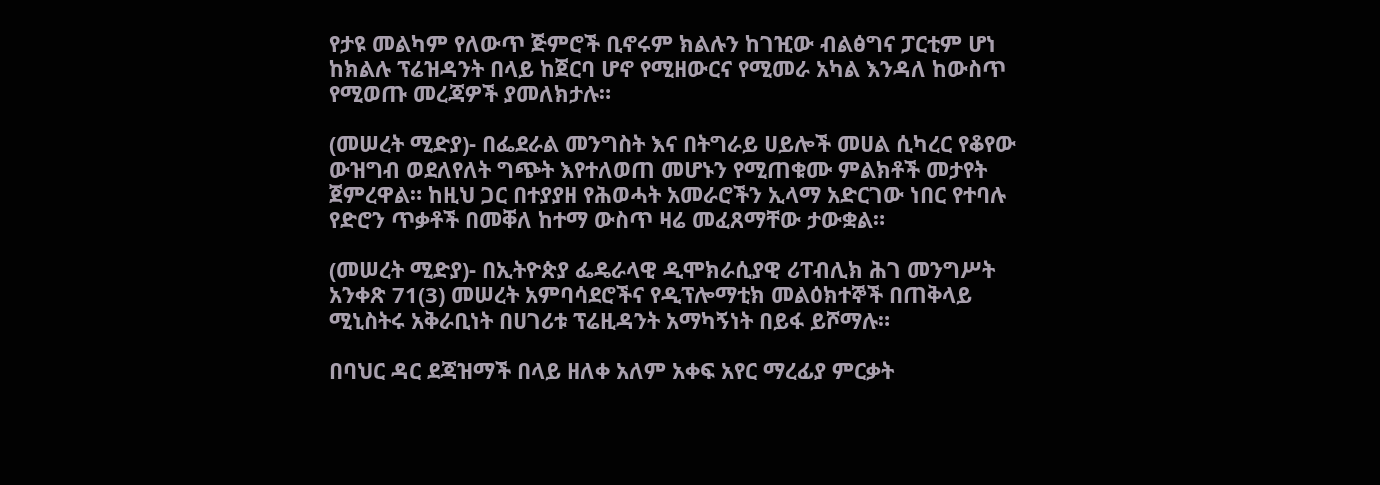የታዩ መልካም የለውጥ ጅምሮች ቢኖሩም ክልሉን ከገዢው ብልፅግና ፓርቲም ሆነ ከክልሉ ፕሬዝዳንት በላይ ከጀርባ ሆኖ የሚዘውርና የሚመራ አካል እንዳለ ከውስጥ የሚወጡ መረጃዎች ያመለክታሉ።

(መሠረት ሚድያ)- በፌደራል መንግስት እና በትግራይ ሀይሎች መሀል ሲካረር የቆየው ውዝግብ ወደለየለት ግጭት እየተለወጠ መሆኑን የሚጠቁሙ ምልክቶች መታየት ጀምረዋል። ከዚህ ጋር በተያያዘ የሕወሓት አመራሮችን ኢላማ አድርገው ነበር የተባሉ የድሮን ጥቃቶች በመቐለ ከተማ ውስጥ ዛሬ መፈጸማቸው ታውቋል።

(መሠረት ሚድያ)- በኢትዮጵያ ፌዴራላዊ ዲሞክራሲያዊ ሪፐብሊክ ሕገ መንግሥት አንቀጽ 71(3) መሠረት አምባሳደሮችና የዲፕሎማቲክ መልዕክተኞች በጠቅላይ ሚኒስትሩ አቅራቢነት በሀገሪቱ ፕሬዚዳንት አማካኝነት በይፋ ይሾማሉ።

በባህር ዳር ደጃዝማች በላይ ዘለቀ አለም አቀፍ አየር ማረፊያ ምርቃት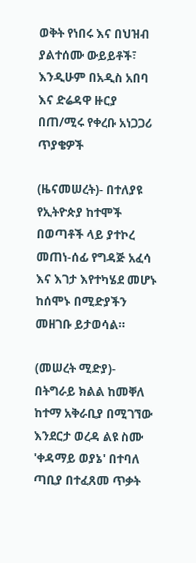ወቅት የነበሩ እና በህዝብ ያልተሰሙ ውይይቶች፣ እንዲሁም በአዲስ አበባ እና ድሬዳዋ ዙርያ በጠ/ሚሩ የቀረቡ አነጋጋሪ ጥያቄዎች

(ዜናመሠረት)- በተለያዩ የኢትዮጵያ ከተሞች በወጣቶች ላይ ያተኮረ መጠነ-ሰፊ የግዳጅ አፈሳ እና እገታ እየተካሄደ መሆኑ ከሰሞኑ በሚድያችን መዘገቡ ይታወሳል።

(መሠረት ሚድያ)- በትግራይ ክልል ከመቐለ ከተማ አቅራቢያ በሚገኘው እንደርታ ወረዳ ልዩ ስሙ 'ቀዳማይ ወያኔ' በተባለ ጣቢያ በተፈጸመ ጥቃት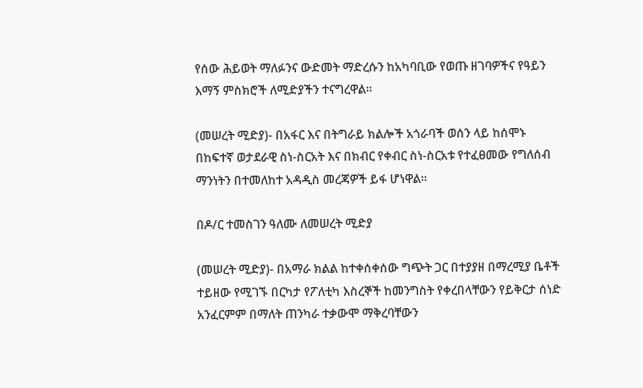የሰው ሕይወት ማለፉንና ውድመት ማድረሱን ከአካባቢው የወጡ ዘገባዎችና የዓይን እማኝ ምስክሮች ለሚድያችን ተናግረዋል።

(መሠረት ሚድያ)- በአፋር እና በትግራይ ክልሎች አጎራባች ወሰን ላይ ከሰሞኑ በከፍተኛ ወታደራዊ ስነ-ስርአት እና በክብር የቀብር ስነ-ስርአቱ የተፈፀመው የግለሰብ ማንነትን በተመለከተ አዳዲስ መረጃዎች ይፋ ሆነዋል።

በዶ/ር ተመስገን ዓለሙ ለመሠረት ሚድያ

(መሠረት ሚድያ)- በአማራ ክልል ከተቀሰቀሰው ግጭት ጋር በተያያዘ በማረሚያ ቤቶች ተይዘው የሚገኙ በርካታ የፖለቲካ እስረኞች ከመንግስት የቀረበላቸውን የይቅርታ ሰነድ አንፈርምም በማለት ጠንካራ ተቃውሞ ማቅረባቸውን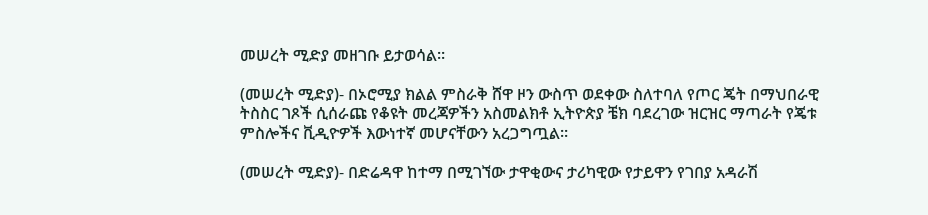መሠረት ሚድያ መዘገቡ ይታወሳል።

(መሠረት ሚድያ)- በኦሮሚያ ክልል ምስራቅ ሸዋ ዞን ውስጥ ወደቀው ስለተባለ የጦር ጄት በማህበራዊ ትስስር ገጾች ሲሰራጩ የቆዩት መረጃዎችን አስመልክቶ ኢትዮጵያ ቼክ ባደረገው ዝርዝር ማጣራት የጄቱ ምስሎችና ቪዲዮዎች እውነተኛ መሆናቸውን አረጋግጧል።

(መሠረት ሚድያ)- በድሬዳዋ ከተማ በሚገኘው ታዋቂውና ታሪካዊው የታይዋን የገበያ አዳራሽ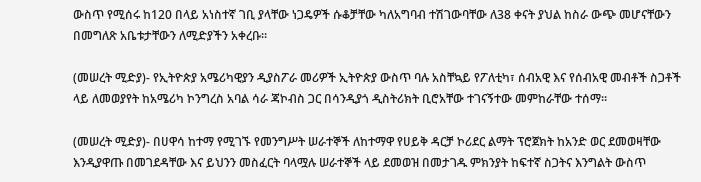ውስጥ የሚሰሩ ከ120 በላይ አነስተኛ ገቢ ያላቸው ነጋዴዎች ሱቆቻቸው ካለአግባብ ተሽገውባቸው ለ38 ቀናት ያህል ከስራ ውጭ መሆናቸውን በመግለጽ አቤቱታቸውን ለሚድያችን አቀረቡ።

(መሠረት ሚድያ)- የኢትዮጵያ አሜሪካዊያን ዲያስፖራ መሪዎች ኢትዮጵያ ውስጥ ባሉ አስቸኳይ የፖለቲካ፣ ሰብአዊ እና የሰብአዊ መብቶች ስጋቶች ላይ ለመወያየት ከአሜሪካ ኮንግረስ አባል ሳራ ጃኮብስ ጋር በሳንዲያጎ ዲስትሪክት ቢሮአቸው ተገናኝተው መምከራቸው ተሰማ።

(መሠረት ሚድያ)- በሀዋሳ ከተማ የሚገኙ የመንግሥት ሠራተኞች ለከተማዋ የሀይቅ ዳርቻ ኮሪደር ልማት ፕሮጀክት ከአንድ ወር ደመወዛቸው እንዲያዋጡ በመገደዳቸው እና ይህንን መስፈርት ባላሟሉ ሠራተኞች ላይ ደመወዝ በመታገዱ ምክንያት ከፍተኛ ስጋትና እንግልት ውስጥ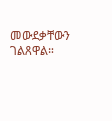መውደቃቸውን ገልጸዋል።